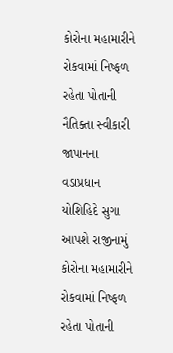કોરોના મહામારીને રોકવામાં નિષ્ફળ રહેતા પોતાની નૈતિક્તા સ્વીકારી જાપાનના વડાપ્રધાન યોશિહિદે સુગા આપશે રાજીનામું
કોરોના મહામારીને રોકવામાં નિષ્ફળ રહેતા પોતાની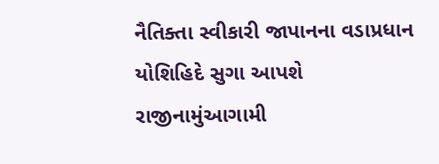નૈતિક્તા સ્વીકારી જાપાનના વડાપ્રધાન યોશિહિદે સુગા આપશે રાજીનામુંઆગામી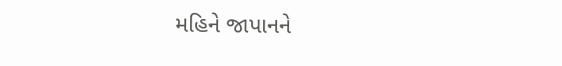મહિને જાપાનને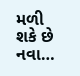મળી શકે છે નવા…